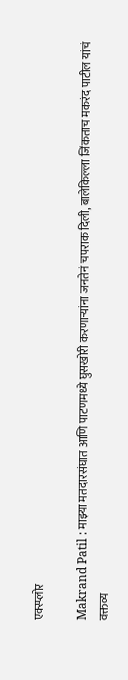एक्स्प्लोर

Makrand Patil : माझ्या मतदारसंघात आणि पाटणमध्ये घुसखोरी करणाऱ्यांना जनतेनं चपराक दिली, बालेकिल्ला जिंकताच मकरंद पाटील यांचं वक्तव्य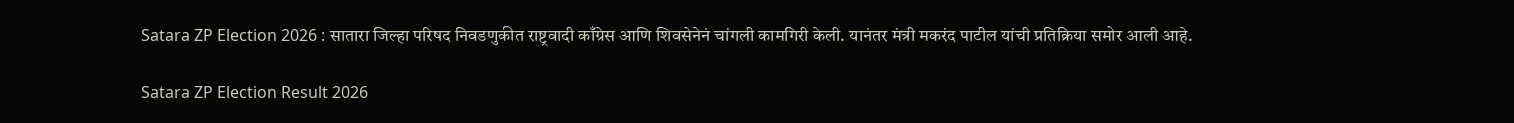Satara ZP Election 2026 : सातारा जिल्हा परिषद निवडणुकीत राष्ट्रवादी काँग्रेस आणि शिवसेनेनं चांगली कामगिरी केली. यानंतर मंत्री मकरंद पाटील यांची प्रतिक्रिया समोर आली आहे.

Satara ZP Election Result 2026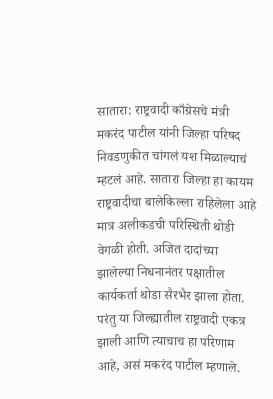सातारा: राष्ट्रवादी काँग्रेसचे मंत्री मकरंद पाटील यांनी जिल्हा परिषद निवडणुकीत चांगलं यश मिळाल्याचं म्हटलं आहे. सातारा जिल्हा हा कायम राष्ट्रवादीचा बालेकिल्ला राहिलेला आहे मात्र अलीकडची परिस्थिती थोडी वेगळी होती. अजित दादांच्या झालेल्या निधनानंतर पक्षातील कार्यकर्ता थोडा सैरभैर झाला होता. परंतु या जिल्ह्यातील राष्ट्रवादी एकत्र झाली आणि त्याचाच हा परिणाम आहे, असं मकरंद पाटील म्हणाले.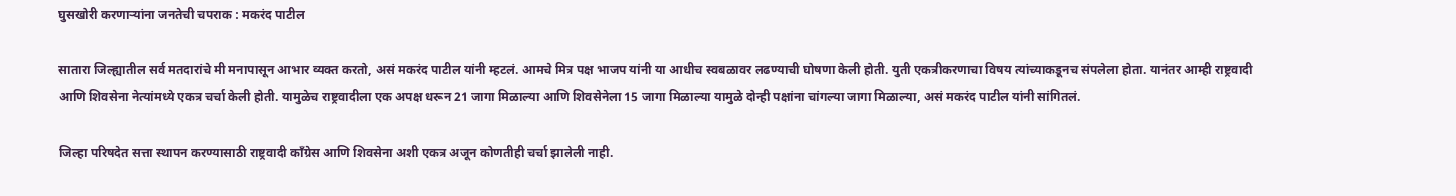घुसखोरी करणाऱ्यांना जनतेची चपराक : मकरंद पाटील

सातारा जिल्ह्यातील सर्व मतदारांचे मी मनापासून आभार व्यक्त करतो, असं मकरंद पाटील यांनी म्हटलं. आमचे मित्र पक्ष भाजप यांनी या आधीच स्वबळावर लढण्याची घोषणा केली होती. युती एकत्रीकरणाचा विषय त्यांच्याकडूनच संपलेला होता. यानंतर आम्ही राष्ट्रवादी आणि शिवसेना नेत्यांमध्ये एकत्र चर्चा केली होती. यामुळेच राष्ट्रवादीला एक अपक्ष धरून 21 जागा मिळाल्या आणि शिवसेनेला 15 जागा मिळाल्या यामुळे दोन्ही पक्षांना चांगल्या जागा मिळाल्या, असं मकरंद पाटील यांनी सांगितलं.

जिल्हा परिषदेत सत्ता स्थापन करण्यासाठी राष्ट्रवादी काँग्रेस आणि शिवसेना अशी एकत्र अजून कोणतीही चर्चा झालेली नाही.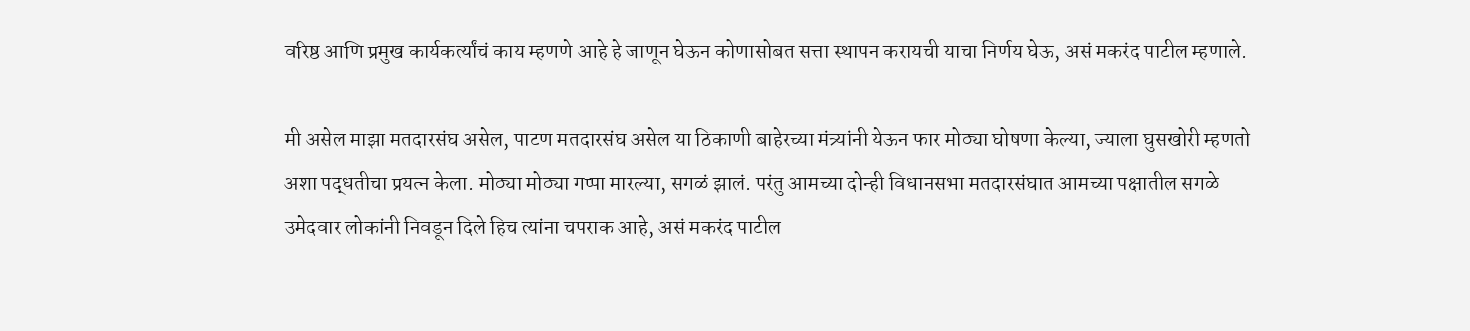वरिष्ठ आणि प्रमुख कार्यकर्त्यांचं काय म्हणणे आहे हे जाणून घेऊन कोणासोबत सत्ता स्थापन करायची याचा निर्णय घेऊ, असं मकरंद पाटील म्हणाले.

मी असेल माझा मतदारसंघ असेल, पाटण मतदारसंघ असेल या ठिकाणी बाहेरच्या मंत्र्यांनी येऊन फार मोठ्या घोषणा केल्या, ज्याला घुसखोरी म्हणतो अशा पद्धतीचा प्रयत्न केला. मोठ्या मोठ्या गप्पा मारल्या, सगळं झालं. परंतु आमच्या दोन्ही विधानसभा मतदारसंघात आमच्या पक्षातील सगळे उमेदवार लोकांनी निवडून दिले हिच त्यांना चपराक आहे, असं मकरंद पाटील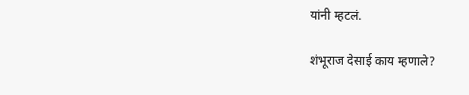यांनी म्हटलं.

शंभूराज देसाई काय म्हणाले?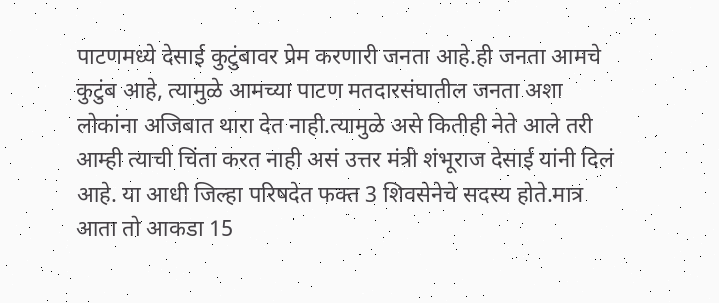पाटणमध्ये देसाई कुटुंबावर प्रेम करणारी जनता आहे.ही जनता आमचे कुटुंब आहे, त्यामुळे आमच्या पाटण मतदारसंघातील जनता अशा लोकांना अजिबात थारा देत नाही.त्यामुळे असे कितीही नेते आले तरी आम्ही त्याची चिंता करत नाही असं उत्तर मंत्री शंभूराज देसाई यांनी दिलं आहे. या आधी जिल्हा परिषदेत फक्त 3 शिवसेनेचे सदस्य होते.मात्र आता तो आकडा 15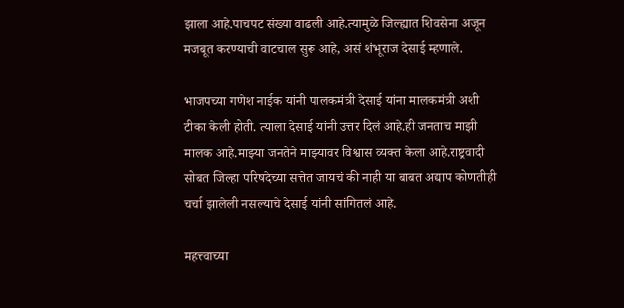झाला आहे.पाचपट संख्या वाढली आहे.त्यामुळे जिल्ह्यात शिवसेना अजून मजबूत करण्याची वाटचाल सुरू आहे, असं शंभूराज देसाई म्हणाले.

भाजपच्या गणेश नाईक यांनी पालकमंत्री देसाई यांना मालकमंत्री अशी टीका केली होती. त्याला देसाई यांनी उत्तर दिलं आहे.ही जनताच माझी मालक आहे.माझ्या जनतेने माझ्यावर विश्वास व्यक्त केला आहे.राष्ट्रवादी सोबत जिल्हा परिषदेच्या सत्तेत जायचं की नाही या बाबत अद्याप कोणतीही चर्चा झालेली नसल्याचे देसाई यांनी सांगितलं आहे.

महत्त्वाच्या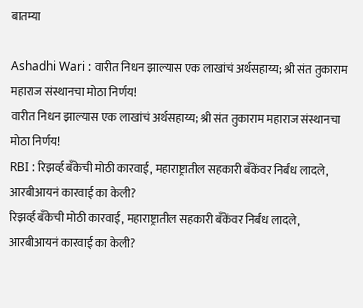बातम्या

Ashadhi Wari : वारीत निधन झाल्यास एक लाखांचं अर्थसहाय्य; श्री संत तुकाराम महाराज संस्थानचा मोठा निर्णय!
वारीत निधन झाल्यास एक लाखांचं अर्थसहाय्य; श्री संत तुकाराम महाराज संस्थानचा मोठा निर्णय!
RBI : रिझर्व्ह बँकेची मोठी कारवाई, महाराष्ट्रातील सहकारी बँकेंवर निर्बंध लादले, आरबीआयनं कारवाई का केली?
रिझर्व्ह बँकेची मोठी कारवाई, महाराष्ट्रातील सहकारी बँकेंवर निर्बंध लादले, आरबीआयनं कारवाई का केली?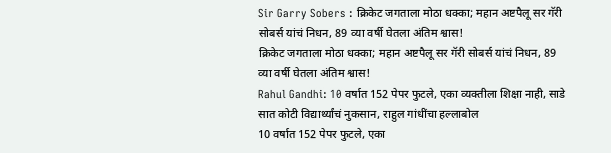Sir Garry Sobers : क्रिकेट जगताला मोठा धक्का; महान अष्टपैलू सर गॅरी सोबर्स यांचं निधन, 89 व्या वर्षी घेतला अंतिम श्वास!
क्रिकेट जगताला मोठा धक्का; महान अष्टपैलू सर गॅरी सोबर्स यांचं निधन, 89 व्या वर्षी घेतला अंतिम श्वास!
Rahul Gandhi: 10 वर्षात 152 पेपर फुटले, एका व्यक्तीला शिक्षा नाही, साडे सात कोटी विद्यार्थ्यांचं नुकसान, राहुल गांधींचा हल्लाबोल
10 वर्षात 152 पेपर फुटले, एका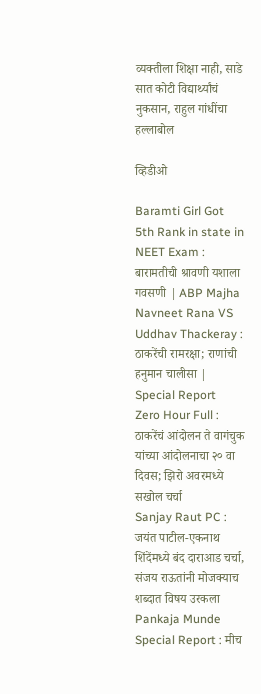व्यक्तीला शिक्षा नाही, साडे सात कोटी विद्यार्थ्यांचं नुकसान, राहुल गांधींचा हल्लाबोल

व्हिडीओ

Baramti Girl Got 5th Rank in state in NEET Exam : बारामतीची श्रावणी यशाला गवसणी | ABP Majha
Navneet Rana VS Uddhav Thackeray : ठाकरेंची रामरक्षा; राणांची हनुमान चालीसा | Special Report
Zero Hour Full : ठाकरेंचं आंदोलन ते वागंचुक यांच्या आंदोलनाचा २० वा दिवस; झिरो अवरमध्ये सखोल चर्चा
Sanjay Raut PC : जयंत पाटील-एकनाथ शिंदेंमध्ये बंद दाराआड चर्चा, संजय राऊतांनी मोजक्याच शब्दात विषय उरकला
Pankaja Munde Special Report : मीच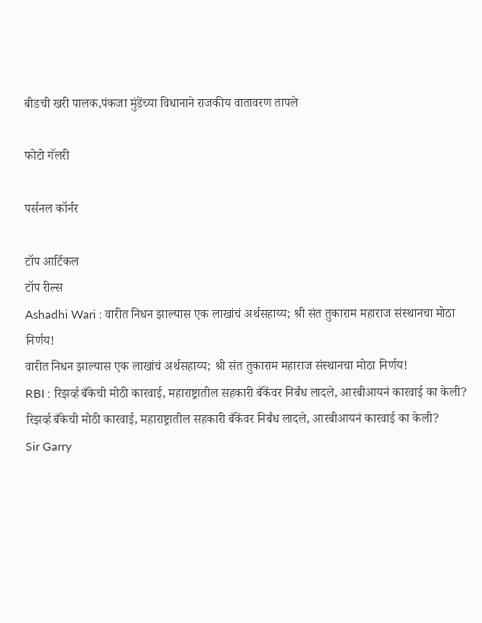बीडची खरी पालक,पंकजा मुंडेंच्या विधानाने राजकीय वातावरण तापले

फोटो गॅलरी

पर्सनल कॉर्नर

टॉप आर्टिकल
टॉप रील्स
Ashadhi Wari : वारीत निधन झाल्यास एक लाखांचं अर्थसहाय्य; श्री संत तुकाराम महाराज संस्थानचा मोठा निर्णय!
वारीत निधन झाल्यास एक लाखांचं अर्थसहाय्य; श्री संत तुकाराम महाराज संस्थानचा मोठा निर्णय!
RBI : रिझर्व्ह बँकेची मोठी कारवाई, महाराष्ट्रातील सहकारी बँकेंवर निर्बंध लादले, आरबीआयनं कारवाई का केली?
रिझर्व्ह बँकेची मोठी कारवाई, महाराष्ट्रातील सहकारी बँकेंवर निर्बंध लादले, आरबीआयनं कारवाई का केली?
Sir Garry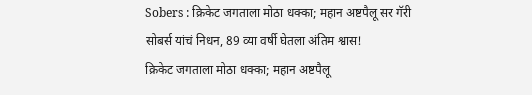Sobers : क्रिकेट जगताला मोठा धक्का; महान अष्टपैलू सर गॅरी सोबर्स यांचं निधन, 89 व्या वर्षी घेतला अंतिम श्वास!
क्रिकेट जगताला मोठा धक्का; महान अष्टपैलू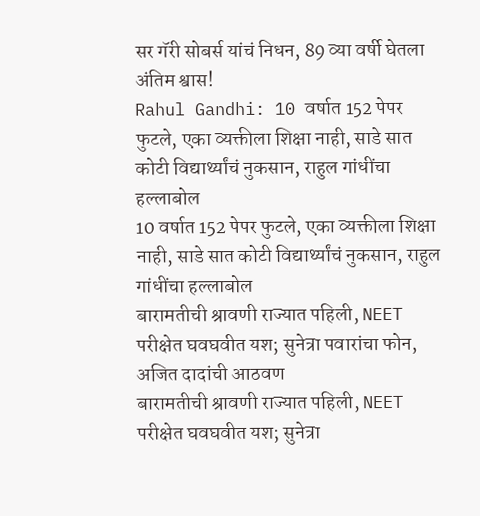सर गॅरी सोबर्स यांचं निधन, 89 व्या वर्षी घेतला अंतिम श्वास!
Rahul Gandhi: 10 वर्षात 152 पेपर फुटले, एका व्यक्तीला शिक्षा नाही, साडे सात कोटी विद्यार्थ्यांचं नुकसान, राहुल गांधींचा हल्लाबोल
10 वर्षात 152 पेपर फुटले, एका व्यक्तीला शिक्षा नाही, साडे सात कोटी विद्यार्थ्यांचं नुकसान, राहुल गांधींचा हल्लाबोल
बारामतीची श्रावणी राज्यात पहिली, NEET परीक्षेत घवघवीत यश; सुनेत्रा पवारांचा फोन, अजित दादांची आठवण
बारामतीची श्रावणी राज्यात पहिली, NEET परीक्षेत घवघवीत यश; सुनेत्रा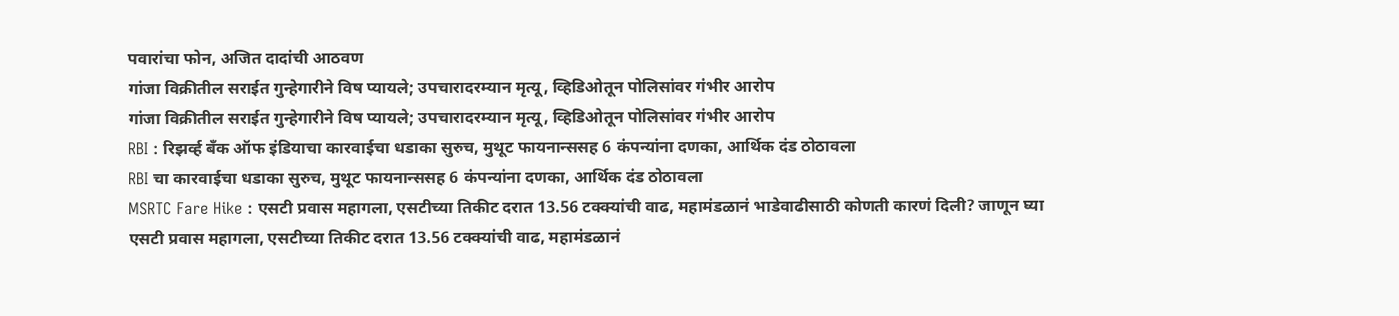पवारांचा फोन, अजित दादांची आठवण
गांजा विक्रीतील सराईत गुन्हेगारीने विष प्यायले; उपचारादरम्यान मृत्यू, व्हिडिओतून पोलिसांवर गंभीर आरोप
गांजा विक्रीतील सराईत गुन्हेगारीने विष प्यायले; उपचारादरम्यान मृत्यू, व्हिडिओतून पोलिसांवर गंभीर आरोप
RBI : रिझर्व्ह बँक ऑफ इंडियाचा कारवाईचा धडाका सुरुच, मुथूट फायनान्ससह 6 कंपन्यांना दणका, आर्थिक दंड ठोठावला
RBI चा कारवाईचा धडाका सुरुच, मुथूट फायनान्ससह 6 कंपन्यांना दणका, आर्थिक दंड ठोठावला
MSRTC Fare Hike : एसटी प्रवास महागला, एसटीच्या तिकीट दरात 13.56 टक्क्यांची वाढ, महामंडळानं भाडेवाढीसाठी कोणती कारणं दिली? जाणून घ्या
एसटी प्रवास महागला, एसटीच्या तिकीट दरात 13.56 टक्क्यांची वाढ, महामंडळानं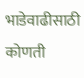भाडेवाढीसाठी कोणती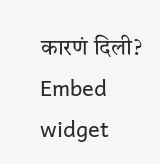कारणं दिली?
Embed widget